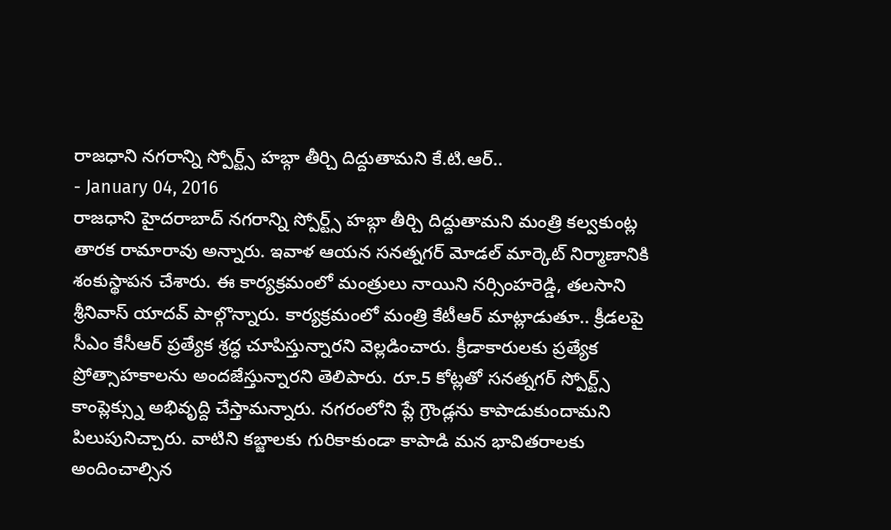రాజధాని నగరాన్ని స్పోర్ట్స్ హబ్గా తీర్చి దిద్దుతామని కే.టి.ఆర్..
- January 04, 2016
రాజధాని హైదరాబాద్ నగరాన్ని స్పోర్ట్స్ హబ్గా తీర్చి దిద్దుతామని మంత్రి కల్వకుంట్ల తారక రామారావు అన్నారు. ఇవాళ ఆయన సనత్నగర్ మోడల్ మార్కెట్ నిర్మాణానికి శంకుస్థాపన చేశారు. ఈ కార్యక్రమంలో మంత్రులు నాయిని నర్సింహరెడ్డి, తలసాని శ్రీనివాస్ యాదవ్ పాల్గొన్నారు. కార్యక్రమంలో మంత్రి కేటీఆర్ మాట్లాడుతూ.. క్రీడలపై సీఎం కేసీఆర్ ప్రత్యేక శ్రద్ధ చూపిస్తున్నారని వెల్లడించారు. క్రీడాకారులకు ప్రత్యేక ప్రోత్సాహకాలను అందజేస్తున్నారని తెలిపారు. రూ.5 కోట్లతో సనత్నగర్ స్పోర్ట్స్ కాంప్లెక్స్ను అభివృద్ది చేస్తామన్నారు. నగరంలోని ప్లే గ్రౌండ్లను కాపాడుకుందామని పిలుపునిచ్చారు. వాటిని కబ్జాలకు గురికాకుండా కాపాడి మన భావితరాలకు అందించాల్సిన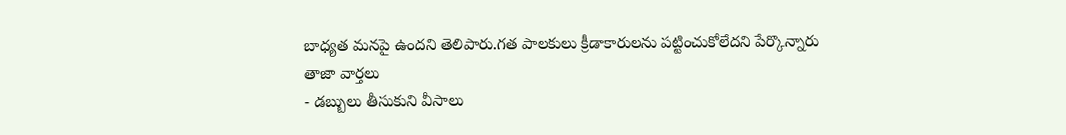బాధ్యత మనపై ఉందని తెలిపారు.గత పాలకులు క్రీడాకారులను పట్టించుకోలేదని పేర్కొన్నారు
తాజా వార్తలు
- డబ్బులు తీసుకుని వీసాలు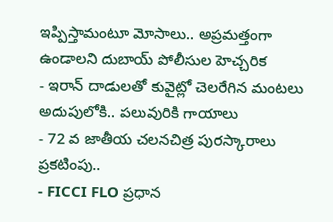ఇప్పిస్తామంటూ మోసాలు.. అప్రమత్తంగా ఉండాలని దుబాయ్ పోలీసుల హెచ్చరిక
- ఇరాన్ దాడులతో కువైట్లో చెలరేగిన మంటలు అదుపులోకి.. పలువురికి గాయాలు
- 72 వ జాతీయ చలనచిత్ర పురస్కారాలు ప్రకటింపు..
- FICCI FLO ప్రధాన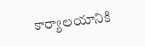కార్యాలయానికి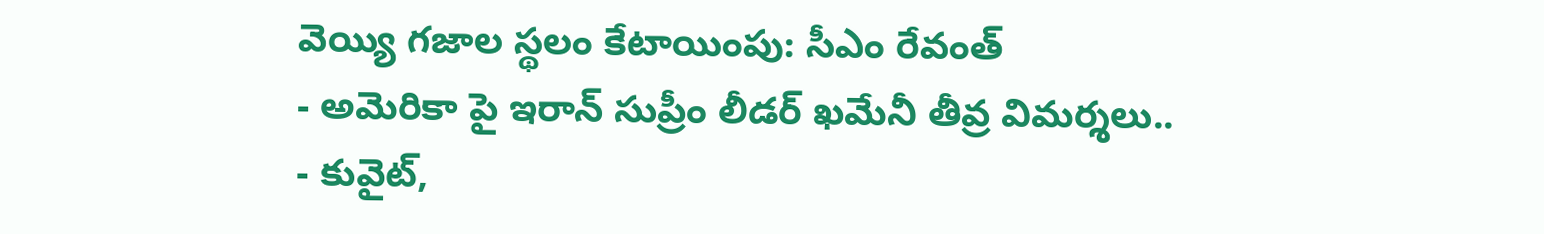వెయ్యి గజాల స్థలం కేటాయింపు: సీఎం రేవంత్
- అమెరికా పై ఇరాన్ సుప్రీం లీడర్ ఖమేనీ తీవ్ర విమర్శలు..
- కువైట్,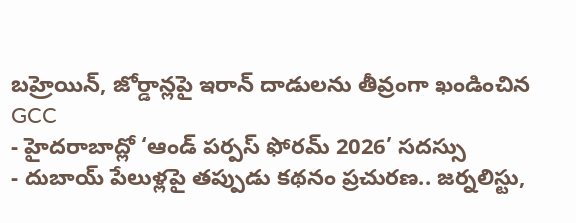బహ్రెయిన్, జోర్డాన్లపై ఇరాన్ దాడులను తీవ్రంగా ఖండించిన GCC
- హైదరాబాద్లో ‘ఆండ్ పర్పస్ ఫోరమ్ 2026’ సదస్సు
- దుబాయ్ పేలుళ్లపై తప్పుడు కథనం ప్రచురణ.. జర్నలిస్టు,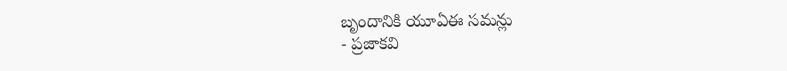బృందానికి యూఏఈ సమన్లు
- ప్రజాకవి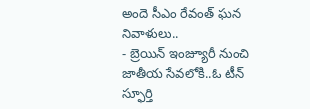అందె సీఎం రేవంత్ ఘన నివాళులు..
- బ్రెయిన్ ఇంజ్యూరీ నుంచి జాతీయ సేవలోకి..ఓ టీన్ స్ఫూర్తి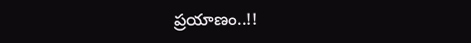ప్రయాణం..!!